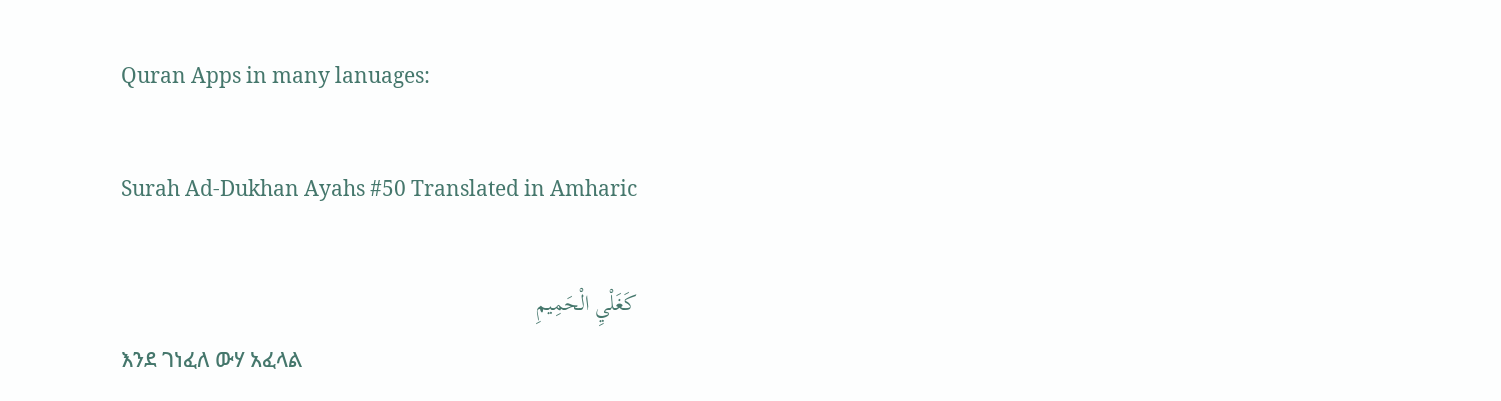Quran Apps in many lanuages:

Surah Ad-Dukhan Ayahs #50 Translated in Amharic

كَغَلْيِ الْحَمِيمِ
እንደ ገነፈለ ውሃ አፈላል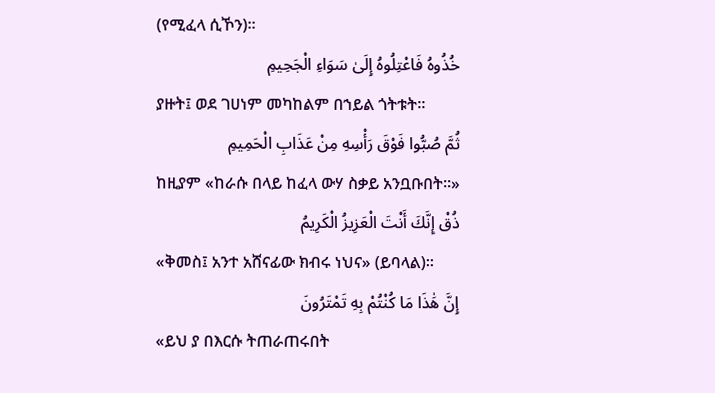(የሚፈላ ሲኾን)፡፡
خُذُوهُ فَاعْتِلُوهُ إِلَىٰ سَوَاءِ الْجَحِيمِ
ያዙት፤ ወደ ገሀነም መካከልም በኀይል ጎትቱት፡፡
ثُمَّ صُبُّوا فَوْقَ رَأْسِهِ مِنْ عَذَابِ الْحَمِيمِ
ከዚያም «ከራሱ በላይ ከፈላ ውሃ ስቃይ አንቧቡበት፡፡»
ذُقْ إِنَّكَ أَنْتَ الْعَزِيزُ الْكَرِيمُ
«ቅመስ፤ አንተ አሸናፊው ክብሩ ነህና» (ይባላል)፡፡
إِنَّ هَٰذَا مَا كُنْتُمْ بِهِ تَمْتَرُونَ
«ይህ ያ በእርሱ ትጠራጠሩበት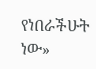የነበራችሁት ነው»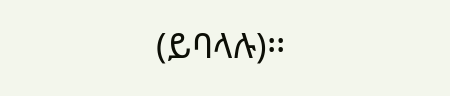(ይባላሉ)፡፡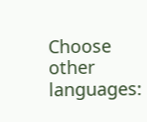Choose other languages: